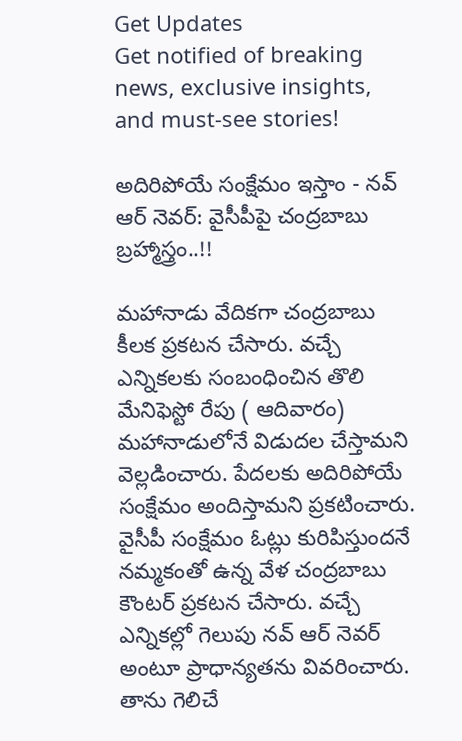Get Updates
Get notified of breaking news, exclusive insights, and must-see stories!

అదిరిపోయే సంక్షేమం ఇస్తాం - నవ్ ఆర్ నెవర్: వైసీపీపై చంద్రబాబు బ్రహ్మాస్త్రం..!!

మహానాడు వేదికగా చంద్రబాబు కీలక ప్రకటన చేసారు. వచ్చే ఎన్నికలకు సంబంధించిన తొలి మేనిఫెస్టో రేపు ( ఆదివారం) మహానాడులోనే విడుదల చేస్తామని వెల్లడించారు. పేదలకు అదిరిపోయే సంక్షేమం అందిస్తామని ప్రకటించారు. వైసీపీ సంక్షేమం ఓట్లు కురిపిస్తుందనే నమ్మకంతో ఉన్న వేళ చంద్రబాబు కౌంటర్ ప్రకటన చేసారు. వచ్చే ఎన్నికల్లో గెలుపు నవ్ ఆర్ నెవర్ అంటూ ప్రాధాన్యతను వివరించారు. తాను గెలిచే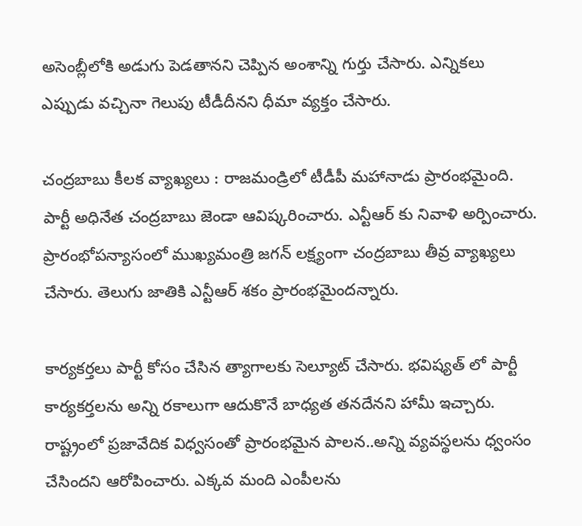అసెంబ్లీలోకి అడుగు పెడతానని చెప్పిన అంశాన్ని గుర్తు చేసారు. ఎన్నికలు ఎప్పుడు వచ్చినా గెలుపు టీడీదీనని ధీమా వ్యక్తం చేసారు.

చంద్రబాబు కీలక వ్యాఖ్యలు : రాజమండ్రిలో టీడీపీ మహానాడు ప్రారంభమైంది. పార్టీ అధినేత చంద్రబాబు జెండా ఆవిష్కరించారు. ఎన్టీఆర్ కు నివాళి అర్పించారు. ప్రారంభోపన్యాసంలో ముఖ్యమంత్రి జగన్ లక్ష్యంగా చంద్రబాబు తీవ్ర వ్యాఖ్యలు చేసారు. తెలుగు జాతికి ఎన్టీఆర్ శకం ప్రారంభమైందన్నారు.

కార్యకర్తలు పార్టీ కోసం చేసిన త్యాగాలకు సెల్యూట్ చేసారు. భవిష్యత్ లో పార్టీ కార్యకర్తలను అన్ని రకాలుగా ఆదుకొనే బాధ్యత తనదేనని హామీ ఇచ్చారు. రాష్ట్రంలో ప్రజావేదిక విధ్వసంతో ప్రారంభమైన పాలన..అన్ని వ్యవస్థలను ధ్వంసం చేసిందని ఆరోపించారు. ఎక్కవ మంది ఎంపీలను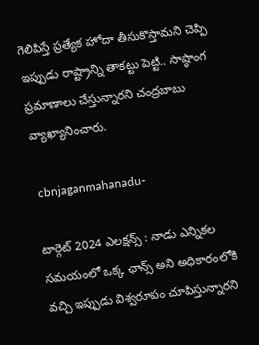గెలిపిస్తే ప్రత్యేక హోదా తీసుకొస్తామని చెప్పి ఇప్పుడు రాష్ట్రాన్ని తాకట్టు పెట్టి.. సాష్ఠాంగ ప్రమాణాలు చేస్తున్నారని చంద్రబాబు వ్యాఖ్యానించారు.

 cbnjaganmahanadu-

టార్గెట్ 2024 ఎలక్షన్స్ : నాడు ఎన్నికల సమయంలో ఒక్క ఛాన్స్ అని అధికారంలోకి వచ్చి ఇప్పుడు విశ్వరూపం చూపిస్తున్నారని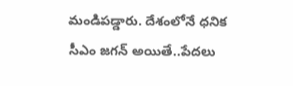మండిపడ్డారు. దేశంలోనే ధనిక సీఎం జగన్ అయితే..పేదలు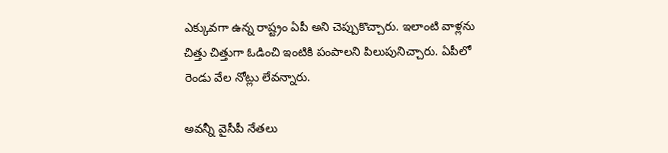ఎక్కువగా ఉన్న రాష్ట్రం ఏపీ అని చెప్పుకొచ్చారు. ఇలాంటి వాళ్లను చిత్తు చిత్తుగా ఓడించి ఇంటికి పంపాలని పిలుపునిచ్చారు. ఏపీలో రెండు వేల నోట్లు లేవన్నారు.

అవన్నీ వైసీపీ నేతలు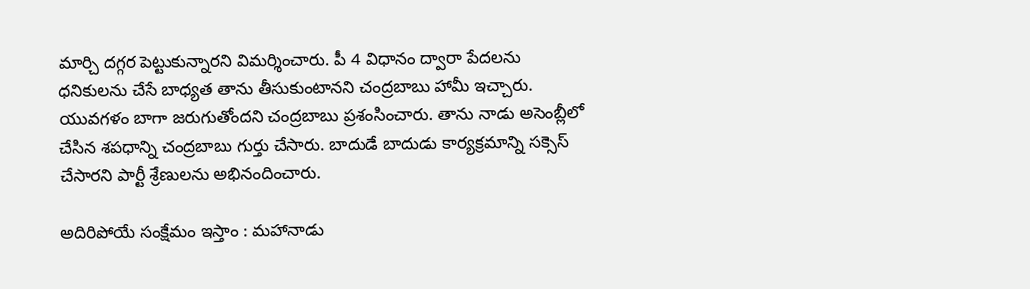మార్చి దగ్గర పెట్టుకున్నారని విమర్శించారు. పీ 4 విధానం ద్వారా పేదలను ధనికులను చేసే బాధ్యత తాను తీసుకుంటానని చంద్రబాబు హామీ ఇచ్చారు. యువగళం బాగా జరుగుతోందని చంద్రబాబు ప్రశంసించారు. తాను నాడు అసెంబ్లీలో చేసిన శపధాన్ని చంద్రబాబు గుర్తు చేసారు. బాదుడే బాదుడు కార్యక్రమాన్ని సక్సెస్ చేసారని పార్టీ శ్రేణులను అభినందించారు.

అదిరిపోయే సంక్షేమం ఇస్తాం : మహానాడు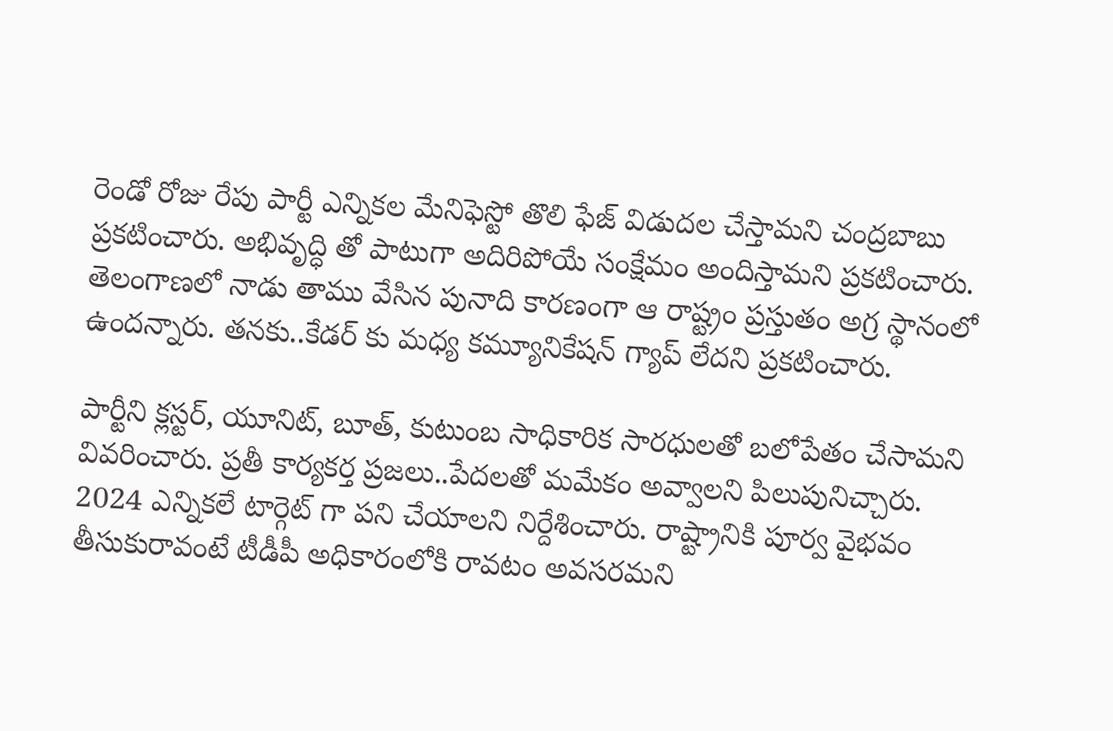రెండో రోజు రేపు పార్టీ ఎన్నికల మేనిఫెస్టో తొలి ఫేజ్ విడుదల చేస్తామని చంద్రబాబు ప్రకటించారు. అభివృద్ధి తో పాటుగా అదిరిపోయే సంక్షేమం అందిస్తామని ప్రకటించారు. తెలంగాణలో నాడు తాము వేసిన పునాది కారణంగా ఆ రాష్ట్రం ప్రస్తుతం అగ్ర స్థానంలో ఉందన్నారు. తనకు..కేడర్ కు మధ్య కమ్యూనికేషన్ గ్యాప్ లేదని ప్రకటించారు.

పార్టీని క్లస్టర్, యూనిట్, బూత్, కుటుంబ సాధికారిక సారధులతో బలోపేతం చేసామని వివరించారు. ప్రతీ కార్యకర్త ప్రజలు..పేదలతో మమేకం అవ్వాలని పిలుపునిచ్చారు. 2024 ఎన్నికలే టార్గెట్ గా పని చేయాలని నిర్దేశించారు. రాష్ట్రానికి పూర్వ వైభవం తీసుకురావంటే టీడీపీ అధికారంలోకి రావటం అవసరమని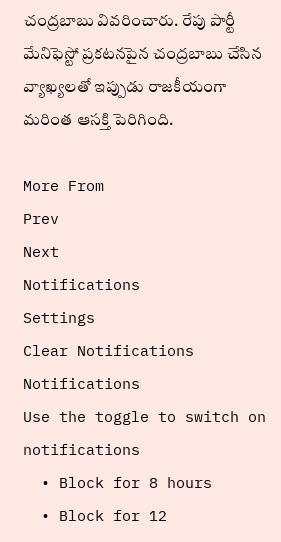చంద్రబాబు వివరించారు. రేపు పార్టీ మేనిఫెస్టో ప్రకటనపైన చంద్రబాబు చేసిన వ్యాఖ్యలతో ఇప్పుడు రాజకీయంగా మరింత ఆసక్తి పెరిగింది.

More From
Prev
Next
Notifications
Settings
Clear Notifications
Notifications
Use the toggle to switch on notifications
  • Block for 8 hours
  • Block for 12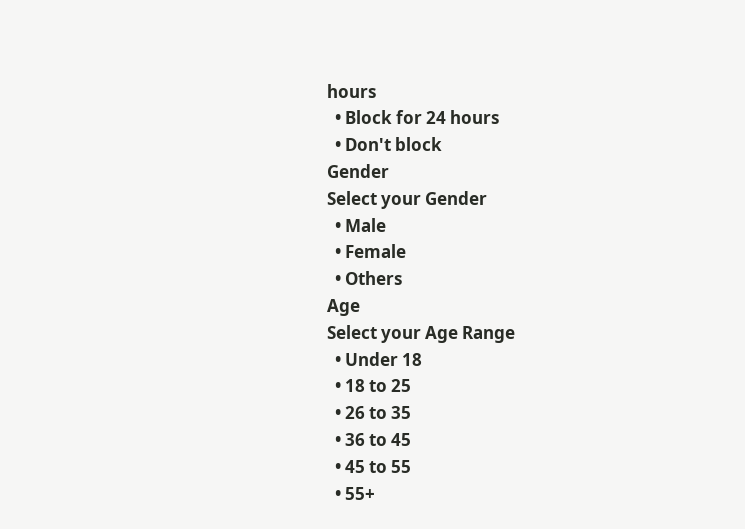hours
  • Block for 24 hours
  • Don't block
Gender
Select your Gender
  • Male
  • Female
  • Others
Age
Select your Age Range
  • Under 18
  • 18 to 25
  • 26 to 35
  • 36 to 45
  • 45 to 55
  • 55+